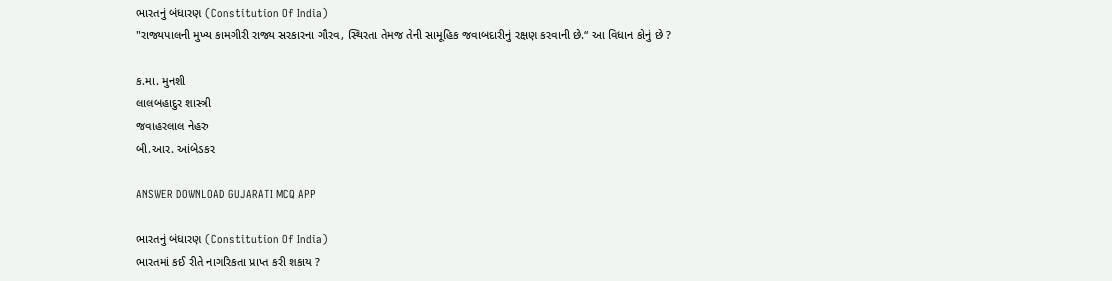ભારતનું બંધારણ (Constitution Of India)
"રાજ્યપાલની મુખ્ય કામગીરી રાજ્ય સરકારના ગૌરવ, સ્થિરતા તેમજ તેની સામૂહિક જવાબદારીનું રક્ષણ કરવાની છે.“ આ વિધાન કોનું છે ?

ક.મા. મુનશી
લાલબહાદુર શાસ્ત્રી
જવાહરલાલ નેહરુ
બી.આર. આંબેડકર

ANSWER DOWNLOAD GUJARATI MCQ APP

ભારતનું બંધારણ (Constitution Of India)
ભારતમાં કઈ રીતે નાગરિકતા પ્રાપ્ત કરી શકાય ?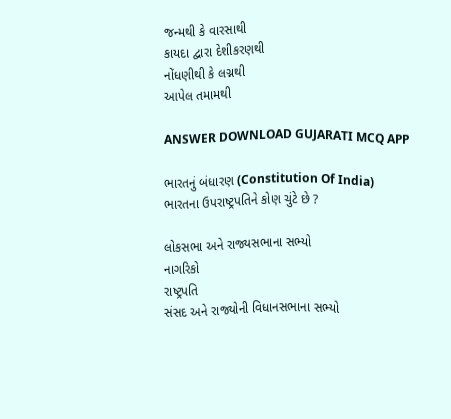જન્મથી કે વારસાથી
કાયદા દ્વારા દેશીકરણથી
નોંધણીથી કે લગ્નથી
આપેલ તમામથી

ANSWER DOWNLOAD GUJARATI MCQ APP

ભારતનું બંધારણ (Constitution Of India)
ભારતના ઉપરાષ્ટ્રપતિને કોણ ચુંટે છે ?

લોકસભા અને રાજ્યસભાના સભ્યો
નાગરિકો
રાષ્ટ્રપતિ
સંસદ અને રાજ્યોની વિધાનસભાના સભ્યો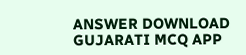ANSWER DOWNLOAD GUJARATI MCQ APP